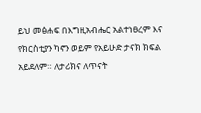ይህ መፅሐፍ በእግዚአብሔር አልተነፀረም እና የክርስቲያን ካኖን ወይም የአይሁድ ታናክ ክፍል አይደለም። ለታሪክና ለጥናት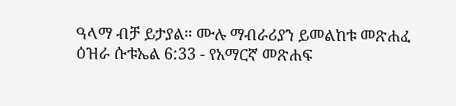ዓላማ ብቻ ይታያል። ሙሉ ማብራሪያን ይመልከቱ መጽሐፈ ዕዝራ ሱቱኤል 6:33 - የአማርኛ መጽሐፍ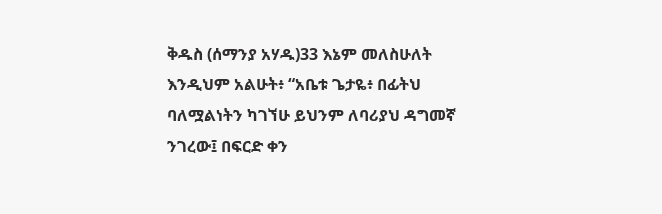ቅዱስ (ሰማንያ አሃዱ)33 እኔም መለስሁለት እንዲህም አልሁት፥ “አቤቱ ጌታዬ፥ በፊትህ ባለሟልነትን ካገኘሁ ይህንም ለባሪያህ ዳግመኛ ንገረው፤ በፍርድ ቀን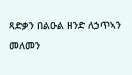ጻድቃን በልዑል ዘንድ ለኃጥኣን መለመን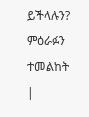ይችላሉን? ምዕራፉን ተመልከት |